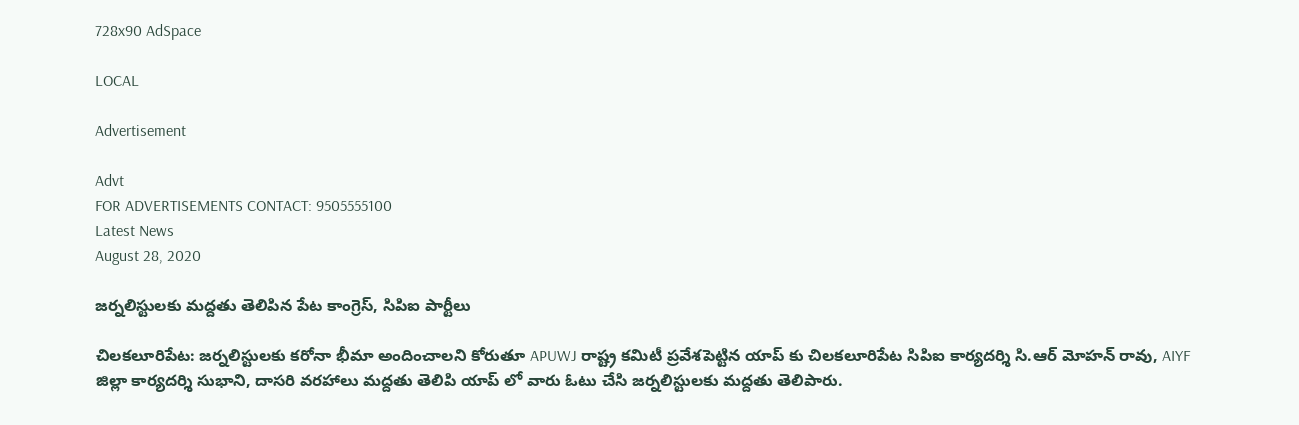728x90 AdSpace

LOCAL

Advertisement

Advt
FOR ADVERTISEMENTS CONTACT: 9505555100
Latest News
August 28, 2020

జర్నలిస్టులకు మద్దతు తెలిపిన పేట కాంగ్రెస్, సిపిఐ పార్టీలు

చిలకలూరిపేట: జర్నలిస్టులకు కరోనా భీమా అందించాలని కోరుతూ APUWJ రాష్ట్ర కమిటీ ప్రవేశపెట్టిన యాప్ కు చిలకలూరిపేట సిపిఐ కార్యదర్శి సి.ఆర్ మోహన్ రావు, AIYF జిల్లా కార్యదర్శి సుభాని, దాసరి వరహాలు మద్దతు తెలిపి యాప్ లో వారు ఓటు చేసి జర్నలిస్టులకు మద్దతు తెలిపారు.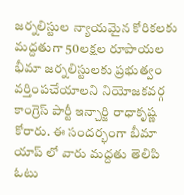జర్నలిస్టుల న్యాయమైన కోరికలకు మద్దతుగా 50లక్షల రూపాయల భీమా జర్నలిస్టులకు ప్రభుత్వం వర్తింపచేయాలని నియోజకవర్గ కాంగ్రెస్ పార్టీ ఇన్చార్జి రాధాకృష్ణ కోరారు. ఈ సందర్భంగా బీమా యాప్ లో వారు మద్దతు తెలిపి ఓటు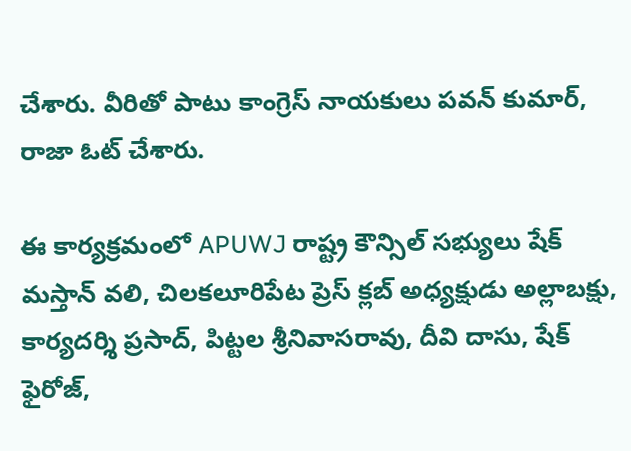చేశారు. వీరితో పాటు కాంగ్రెస్ నాయకులు పవన్ కుమార్, రాజా ఓట్ చేశారు.

ఈ కార్యక్రమంలో APUWJ రాష్ట్ర కౌన్సిల్ సభ్యులు షేక్ మస్తాన్ వలి, చిలకలూరిపేట ప్రెస్ క్లబ్ అధ్యక్షుడు అల్లాబక్షు, కార్యదర్శి ప్రసాద్, పిట్టల శ్రీనివాసరావు, దీవి దాసు, షేక్ ఫైరోజ్,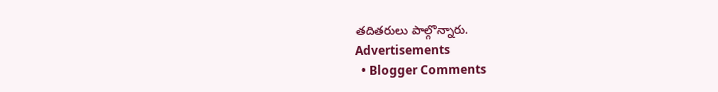తదితరులు పాల్గొన్నారు.
Advertisements
  • Blogger Comments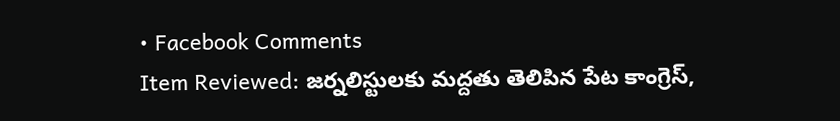• Facebook Comments
Item Reviewed: జర్నలిస్టులకు మద్దతు తెలిపిన పేట కాంగ్రెస్,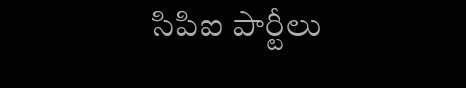సిపిఐ పార్టీలు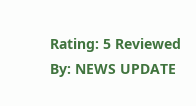Rating: 5 Reviewed By: NEWS UPDATE